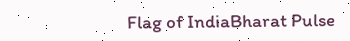Flag of IndiaBharat Pulse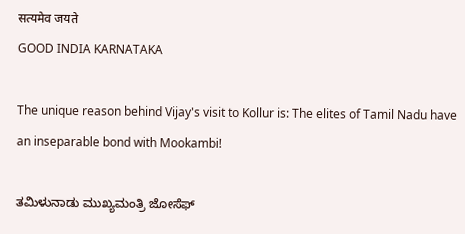सत्यमेव जयते
GOOD INDIA KARNATAKA

The unique reason behind Vijay's visit to Kollur is: The elites of Tamil Nadu have an inseparable bond with Mookambi!

ತಮಿಳುನಾಡು ಮುಖ್ಯಮಂತ್ರಿ ಜೋಸೆಫ್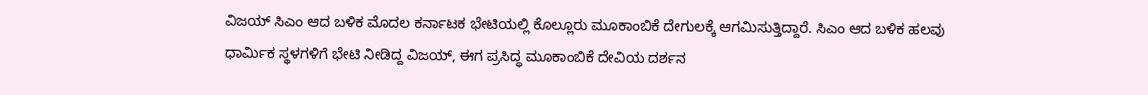ವಿಜಯ್ ಸಿಎಂ ಆದ ಬಳಿಕ ಮೊದಲ ಕರ್ನಾಟಕ ಭೇಟಿಯಲ್ಲಿ ಕೊಲ್ಲೂರು ಮೂಕಾಂಬಿಕೆ ದೇಗುಲಕ್ಕೆ ಆಗಮಿಸುತ್ತಿದ್ದಾರೆ. ಸಿಎಂ ಆದ ಬಳಿಕ ಹಲವು ಧಾರ್ಮಿಕ ಸ್ಥಳಗಳಿಗೆ ಭೇಟಿ ನೀಡಿದ್ದ ವಿಜಯ್, ಈಗ ಪ್ರಸಿದ್ಧ ಮೂಕಾಂಬಿಕೆ ದೇವಿಯ ದರ್ಶನ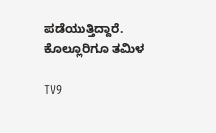ಪಡೆಯುತ್ತಿದ್ದಾರೆ. ಕೊಲ್ಲೂರಿಗೂ ತಮಿಳ

TV9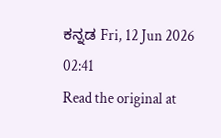ಕನ್ನಡ Fri, 12 Jun 2026 02:41
Read the original at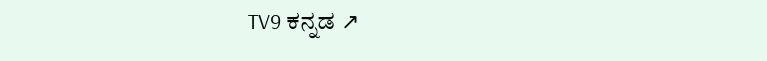TV9 ಕನ್ನಡ ↗